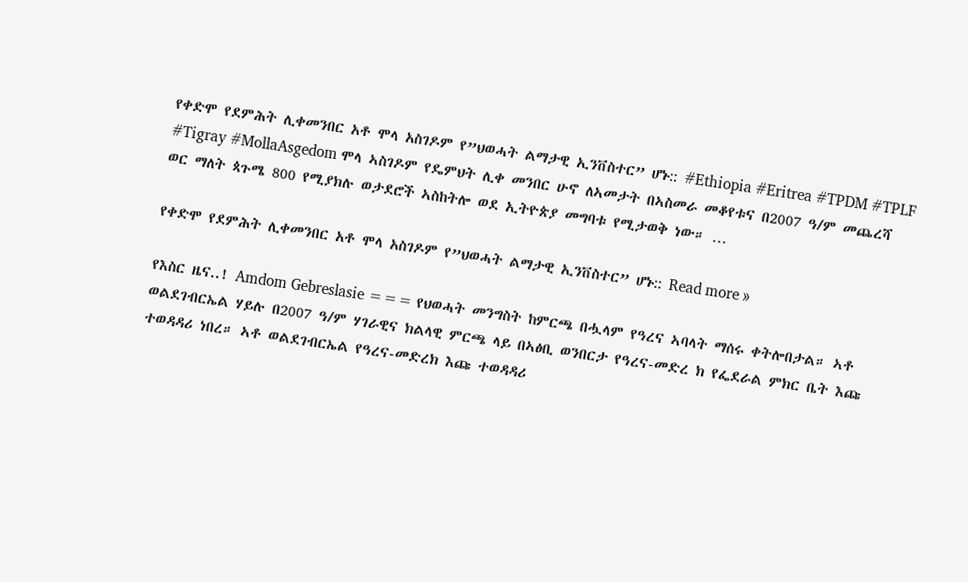የቀድሞ የደምሕት ሊቀመንበር አቶ ሞላ አስገዶም የ”ህወሓት ልማታዊ ኢንቨስተር” ሆኑ:: #Ethiopia #Eritrea #TPDM #TPLF #Tigray #MollaAsgedom ሞላ ኣስገዶም የዴምህት ሊቀ መንበር ሁኖ ለኣመታት በኣስመራ መቆየቱና በ2007 ዓ/ም መጨረሻ ወር ማለት ጳጉሜ 800 የሚያክሉ ወታደሮች ኣስከትሎ ወደ ኢትዮጵያ መግባቱ የሚታወቅ ነው። …

የቀድሞ የደምሕት ሊቀመንበር አቶ ሞላ አስገዶም የ”ህወሓት ልማታዊ ኢንቨስተር” ሆኑ:: Read more »

የእስር ዜና..! Amdom Gebreslasie === የህወሓት መንግስት ከምርጫ በሗላም የዓረና ኣባላት ማሰሩ ቀትሎበታል። ኣቶ ወልደገብርኤል ሃይሉ በ2007 ዓ/ም ሃገራዊና ክልላዊ ምርጫ ላይ በኣፅቢ ወንበርታ የዓረና-መድረ ክ የፌደራል ምክር ቤት እጩ ተወዳዳሪ ነበረ። ኣቶ ወልደገብርኤል የዓረና-መድረክ እጩ ተወዳዳሪ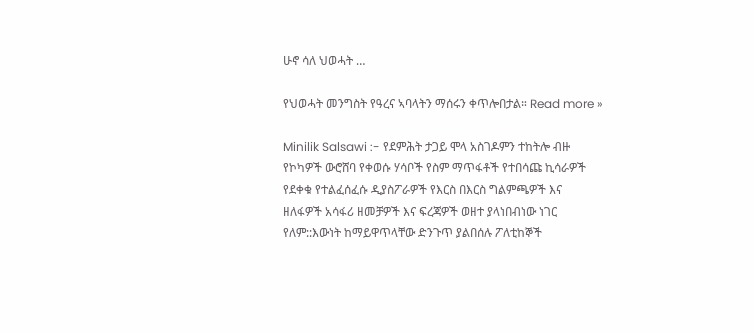ሁኖ ሳለ ህወሓት …

የህወሓት መንግስት የዓረና ኣባላትን ማሰሩን ቀጥሎበታል። Read more »

Minilik Salsawi :- የደምሕት ታጋይ ሞላ አስገዶምን ተከትሎ ብዙ የኮካዎች ውሮሸባ የቀወሱ ሃሳቦች የስም ማጥፋቶች የተበሳጩ ኪሳራዎች የደቀቁ የተልፈሰፈሱ ዲያስፖራዎች የእርስ በእርስ ግልምጫዎች እና ዘለፋዎች አሳፋሪ ዘመቻዎች እና ፍረጃዎች ወዘተ ያላነበብነው ነገር የለም::እውነት ከማይዋጥላቸው ድንጉጥ ያልበሰሉ ፖለቲከኞች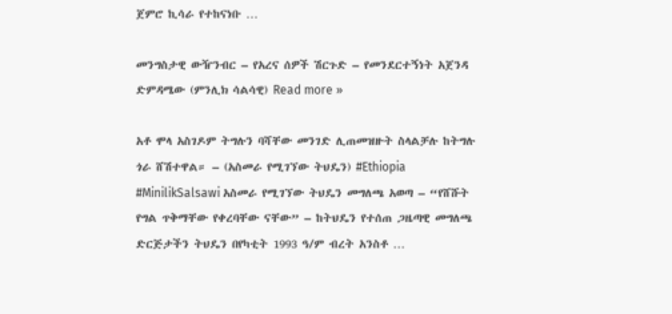ጀምሮ ኪሳራ የተከናነቡ …

መንግስታዊ ውዥንብር – የአረና ሰዎች ሽርጉድ – የመንደርተኝነት አጀንዳ ድምዳሜው (ምንሊክ ሳልሳዊ) Read more »

አቶ ሞላ አስገዶም ትግሉን ባሻቸው መንገድ ሊጠመዝዙት ስላልቻሉ ከትግሉ ጎራ ሸሽተዋል። – (አስመራ የሚገኘው ትህዴን) #Ethiopia #MinilikSalsawi አስመራ የሚገኘው ትህዴን መግለጫ አወጣ – “የሸሹት የግል ጥቅማቸው የቀረባቸው ናቸው” – ከትህዴን የተሰጠ ጋዜጣዊ መግለጫ ድርጅታችን ትህዴን በየካቲት 1993 ዓ/ም ብረት አንስቶ …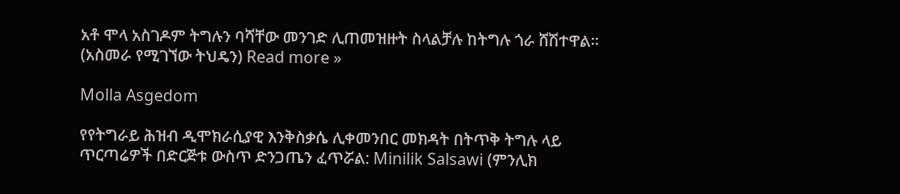አቶ ሞላ አስገዶም ትግሉን ባሻቸው መንገድ ሊጠመዝዙት ስላልቻሉ ከትግሉ ጎራ ሸሽተዋል። (አስመራ የሚገኘው ትህዴን) Read more »

Molla Asgedom

የየትግራይ ሕዝብ ዲሞክራሲያዊ እንቅስቃሴ ሊቀመንበር መክዳት በትጥቅ ትግሉ ላይ ጥርጣሬዎች በድርጅቱ ውስጥ ድንጋጤን ፈጥሯል: Minilik Salsawi (ምንሊክ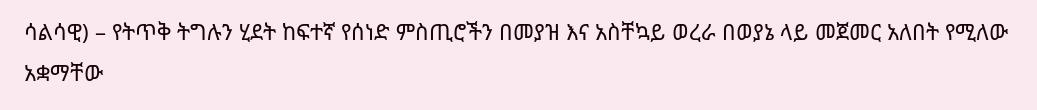ሳልሳዊ) – የትጥቅ ትግሉን ሂደት ከፍተኛ የሰነድ ምስጢሮችን በመያዝ እና አስቸኳይ ወረራ በወያኔ ላይ መጀመር አለበት የሚለው አቋማቸው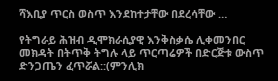ሻእቢያ ጥርስ ወስጥ እንደከተታቸው በደረሳቸው …

የትግራይ ሕዝብ ዲሞክራሲያዊ እንቅስቃሴ ሊቀመንበር መክዳት በትጥቅ ትግሉ ላይ ጥርጣሬዎች በድርጅቱ ውስጥ ድንጋጤን ፈጥሯል::(ምንሊክ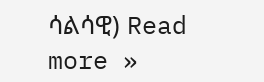ሳልሳዊ) Read more »